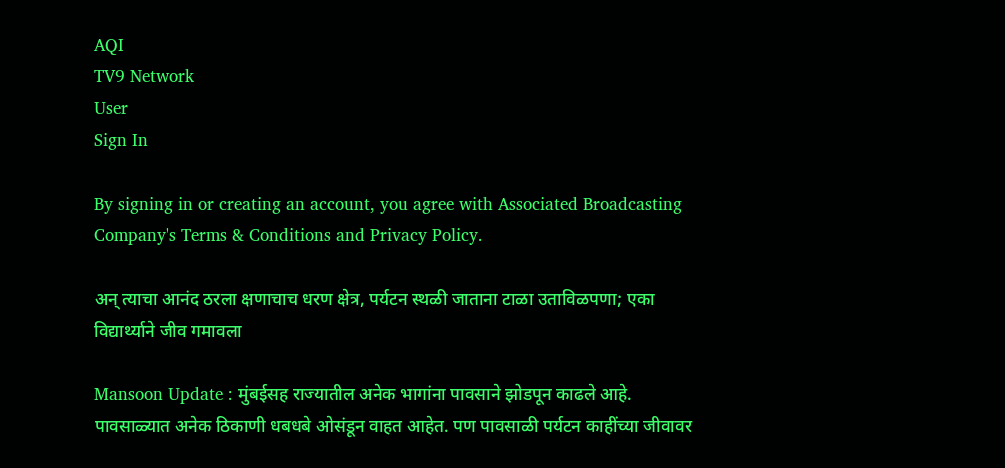AQI
TV9 Network
User
Sign In

By signing in or creating an account, you agree with Associated Broadcasting Company's Terms & Conditions and Privacy Policy.

अन् त्याचा आनंद ठरला क्षणाचाच धरण क्षेत्र, पर्यटन स्थळी जाताना टाळा उताविळपणा; एका विद्यार्थ्याने जीव गमावला

Mansoon Update : मुंबईसह राज्यातील अनेक भागांना पावसाने झोडपून काढले आहे. पावसाळ्यात अनेक ठिकाणी धबधबे ओसंडून वाहत आहेत. पण पावसाळी पर्यटन काहींच्या जीवावर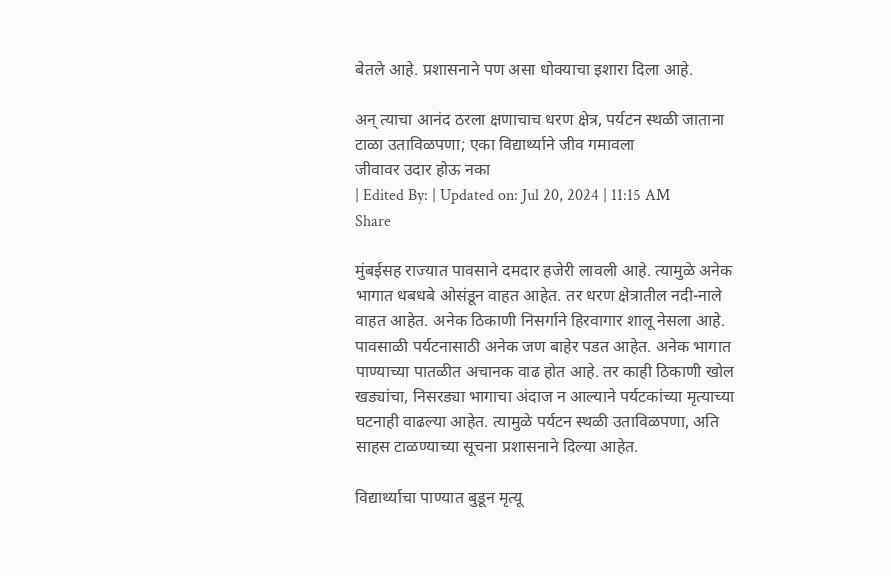बेतले आहे. प्रशासनाने पण असा धोक्याचा इशारा दिला आहे.

अन् त्याचा आनंद ठरला क्षणाचाच धरण क्षेत्र, पर्यटन स्थळी जाताना टाळा उताविळपणा; एका विद्यार्थ्याने जीव गमावला
जीवावर उदार होऊ नका
| Edited By: | Updated on: Jul 20, 2024 | 11:15 AM
Share

मुंबईसह राज्यात पावसाने दमदार हजेरी लावली आहे. त्यामुळे अनेक भागात धबधबे ओसंडून वाहत आहेत. तर धरण क्षेत्रातील नदी-नाले वाहत आहेत. अनेक ठिकाणी निसर्गाने हिरवागार शालू नेसला आहे. पावसाळी पर्यटनासाठी अनेक जण बाहेर पडत आहेत. अनेक भागात पाण्याच्या पातळीत अचानक वाढ होत आहे. तर काही ठिकाणी खोल खड्यांचा, निसरड्या भागाचा अंदाज न आल्याने पर्यटकांच्या मृत्याच्या घटनाही वाढल्या आहेत. त्यामुळे पर्यटन स्थळी उताविळपणा, अति साहस टाळण्याच्या सूचना प्रशासनाने दिल्या आहेत.

विद्यार्थ्याचा पाण्यात बुडून मृत्यू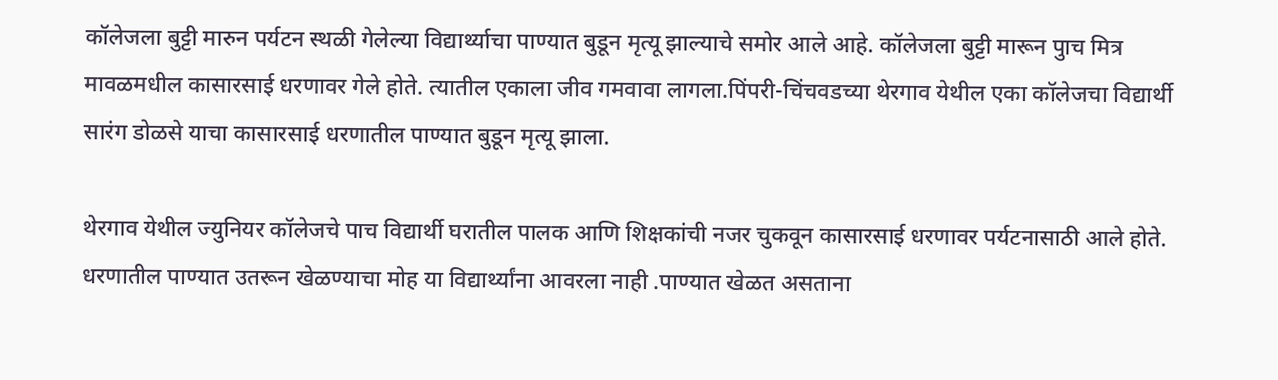कॉलेजला बुट्टी मारुन पर्यटन स्थळी गेलेल्या विद्यार्थ्याचा पाण्यात बुडून मृत्यू झाल्याचे समोर आले आहे. कॉलेजला बुट्टी मारून पुाच मित्र मावळमधील कासारसाई धरणावर गेले होते. त्यातील एकाला जीव गमवावा लागला.पिंपरी-चिंचवडच्या थेरगाव येथील एका कॉलेजचा विद्यार्थी सारंग डोळसे याचा कासारसाई धरणातील पाण्यात बुडून मृत्यू झाला.

थेरगाव येथील ज्युनियर कॉलेजचे पाच विद्यार्थी घरातील पालक आणि शिक्षकांची नजर चुकवून कासारसाई धरणावर पर्यटनासाठी आले होते. धरणातील पाण्यात उतरून खेळण्याचा मोह या विद्यार्थ्यांना आवरला नाही .पाण्यात खेळत असताना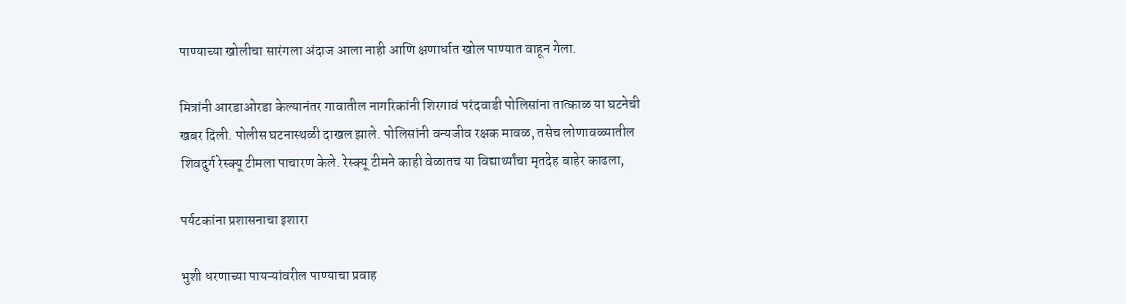पाण्याच्या खोलीचा सारंगला अंदाज आला नाही आणि क्षणार्धात खोल पाण्यात वाहून गेला.

मित्रांनी आरडाओरडा केल्यानंतर गावातील नागरिकांनी शिरगावं परंदवाडी पोलिसांना तात्काळ या घटनेची खबर दिली. पोलीस घटनास्थळी दाखल झाले. पोलिसांनी वन्यजीव रक्षक मावळ, तसेच लोणावळ्यातील शिवदुर्ग रेस्क्यू टीमला पाचारण केले. रेस्क्यू टीमने काही वेळातच या विद्यार्थ्यांचा मृतदेह बाहेर काढला,

पर्यटकांना प्रशासनाचा इशारा

भुशी धरणाच्या पायऱ्यांवरील पाण्याचा प्रवाह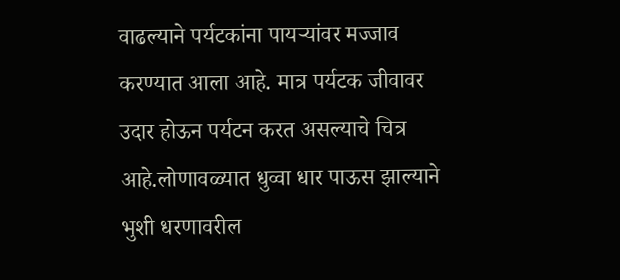वाढल्याने पर्यटकांना पायऱ्यांवर मज्जाव करण्यात आला आहे. मात्र पर्यटक जीवावर उदार होऊन पर्यटन करत असल्याचे चित्र आहे.लोणावळ्यात धुव्वा धार पाऊस झाल्याने भुशी धरणावरील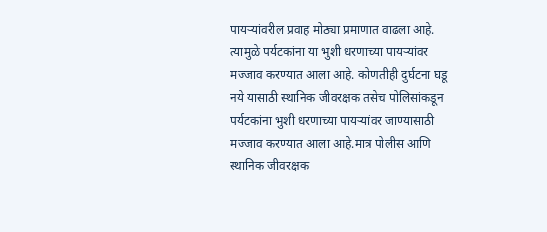पायऱ्यांवरील प्रवाह मोठ्या प्रमाणात वाढला आहे. त्यामुळे पर्यटकांना या भुशी धरणाच्या पायऱ्यांवर मज्जाव करण्यात आला आहे. कोणतीही दुर्घटना घडू नये यासाठी स्थानिक जीवरक्षक तसेच पोलिसांकडून पर्यटकांना भुशी धरणाच्या पायऱ्यांवर जाण्यासाठी मज्जाव करण्यात आला आहे.मात्र पोलीस आणि स्थानिक जीवरक्षक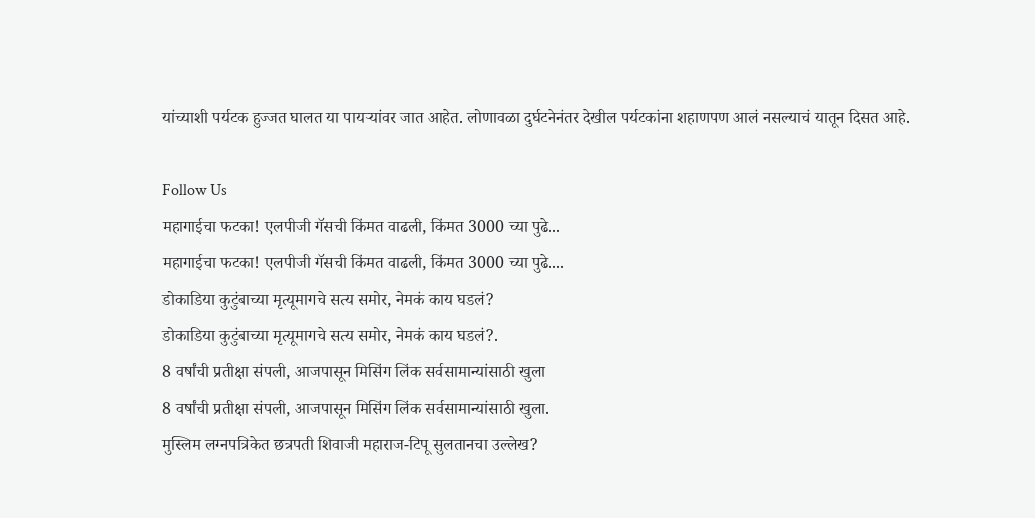यांच्याशी पर्यटक हुज्जत घालत या पायऱ्यांवर जात आहेत. लोणावळा दुर्घटनेनंतर देखील पर्यटकांना शहाणपण आलं नसल्याचं यातून दिसत आहे.

Follow Us
महागाईचा फटका! एलपीजी गॅसची किंमत वाढली, किंमत 3000 च्या पुढे...
महागाईचा फटका! एलपीजी गॅसची किंमत वाढली, किंमत 3000 च्या पुढे....
डोकाडिया कुटुंबाच्या मृत्यूमागचे सत्य समोर, नेमकं काय घडलं?
डोकाडिया कुटुंबाच्या मृत्यूमागचे सत्य समोर, नेमकं काय घडलं?.
8 वर्षांची प्रतीक्षा संपली, आजपासून मिसिंग लिंक सर्वसामान्यांसाठी खुला
8 वर्षांची प्रतीक्षा संपली, आजपासून मिसिंग लिंक सर्वसामान्यांसाठी खुला.
मुस्लिम लग्नपत्रिकेत छत्रपती शिवाजी महाराज-टिपू सुलतानचा उल्लेख?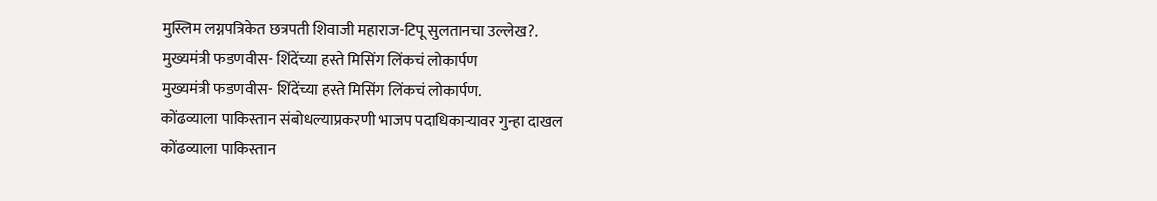मुस्लिम लग्नपत्रिकेत छत्रपती शिवाजी महाराज-टिपू सुलतानचा उल्लेख?.
मुख्यमंत्री फडणवीस- शिंदेंच्या हस्ते मिसिंग लिंकचं लोकार्पण
मुख्यमंत्री फडणवीस- शिंदेंच्या हस्ते मिसिंग लिंकचं लोकार्पण.
कोंढव्याला पाकिस्तान संबोधल्याप्रकरणी भाजप पदाधिकाऱ्यावर गुन्हा दाखल
कोंढव्याला पाकिस्तान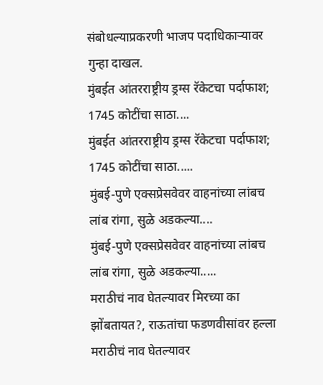संबोधल्याप्रकरणी भाजप पदाधिकाऱ्यावर गुन्हा दाखल.
मुंबईत आंतरराष्ट्रीय ड्रग्स रॅकेटचा पर्दाफाश; 1745 कोटींचा साठा....
मुंबईत आंतरराष्ट्रीय ड्रग्स रॅकेटचा पर्दाफाश; 1745 कोटींचा साठा.....
मुंबई-पुणे एक्सप्रेसवेवर वाहनांच्या लांबच लांब रांगा, सुळे अडकल्या....
मुंबई-पुणे एक्सप्रेसवेवर वाहनांच्या लांबच लांब रांगा, सुळे अडकल्या.....
मराठीचं नाव घेतल्यावर मिरच्या का झोंबतायत?, राऊतांचा फडणवीसांवर हल्ला
मराठीचं नाव घेतल्यावर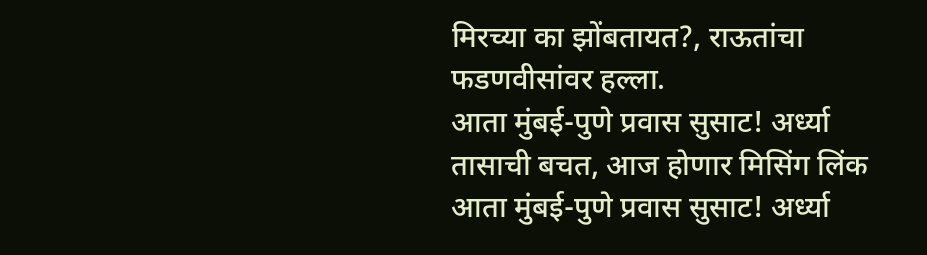मिरच्या का झोंबतायत?, राऊतांचा फडणवीसांवर हल्ला.
आता मुंबई-पुणे प्रवास सुसाट! अर्ध्या तासाची बचत, आज होणार मिसिंग लिंक
आता मुंबई-पुणे प्रवास सुसाट! अर्ध्या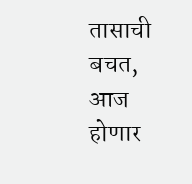तासाची बचत, आज होणार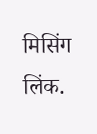मिसिंग लिंक.